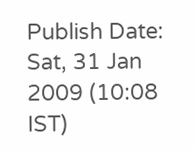Publish Date: Sat, 31 Jan 2009 (10:08 IST)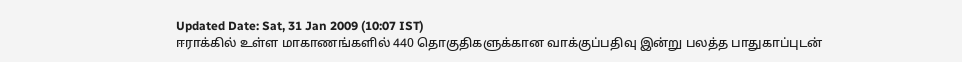Updated Date: Sat, 31 Jan 2009 (10:07 IST)
ஈராக்கில் உள்ள மாகாணங்களில் 440 தொகுதிகளுக்கான வாக்குப்பதிவு இன்று பலத்த பாதுகாப்புடன்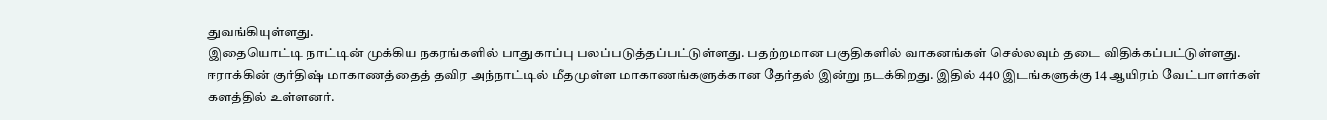துவங்கியுள்ளது.
இதையொட்டி நாட்டின் முக்கிய நகரங்களில் பாதுகாப்பு பலப்படுத்தப்பட்டுள்ளது. பதற்றமான பகுதிகளில் வாகனங்கள் செல்லவும் தடை விதிக்கப்பட்டுள்ளது.
ஈராக்கின் குர்திஷ் மாகாணத்தைத் தவிர அந்நாட்டில் மீதமுள்ள மாகாணங்களுக்கான தேர்தல் இன்று நடக்கிறது. இதில் 440 இடங்களுக்கு 14 ஆயிரம் வேட்பாளர்கள் களத்தில் உள்ளனர்.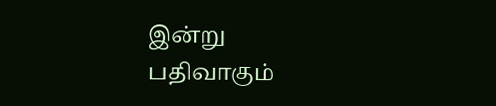இன்று பதிவாகும்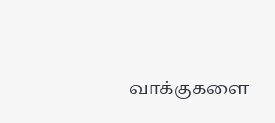வாக்குகளை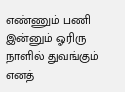எண்ணும் பணி இன்னும் ஓரிரு நாளில் துவங்கும் எனத்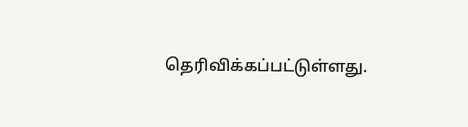தெரிவிக்கப்பட்டுள்ளது.